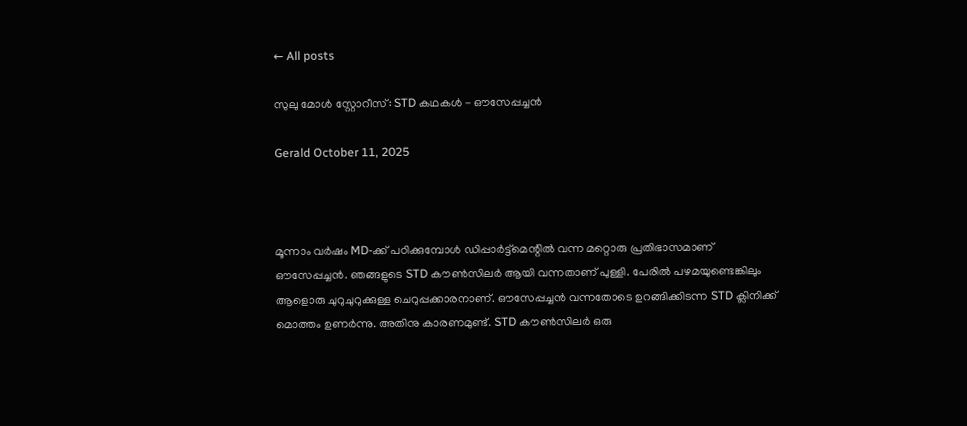← All posts

സുലു മോൾ സ്റ്റോറീസ്: STD കഥകൾ - ഔസേപ്പച്ചൻ

Gerald October 11, 2025



മൂന്നാം വർഷം MD-ക്ക് പഠിക്കുമ്പോൾ ഡിപ്പാർട്ട്മെന്റിൽ വന്ന മറ്റൊരു പ്രതിഭാസമാണ് ഔസേപ്പച്ചൻ. ഞങ്ങളുടെ STD കൗൺസിലർ ആയി വന്നതാണ് പുള്ളി. പേരിൽ പഴമയുണ്ടെങ്കിലും ആളൊരു ചുറുചുറുക്കുള്ള ചെറുപ്പക്കാരനാണ്. ഔസേപ്പച്ചൻ വന്നതോടെ ഉറങ്ങിക്കിടന്ന STD ക്ലിനിക്ക് മൊത്തം ഉണർന്നു. അതിനു കാരണമുണ്ട്. STD കൗൺസിലർ ഒരു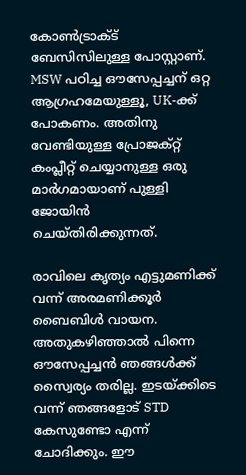കോൺട്രാക്ട് ബേസിസിലുള്ള പോസ്റ്റാണ്. MSW പഠിച്ച ഔസേപ്പച്ചന് ഒറ്റ ആഗ്രഹമേയുള്ളൂ, UK-ക്ക് പോകണം. അതിനു വേണ്ടിയുള്ള പ്രോജക്റ്റ് കംപ്ലീറ്റ് ചെയ്യാനുള്ള ഒരു മാർഗമായാണ് പുള്ളി ജോയിൻ ചെയ്തിരിക്കുന്നത്.

രാവിലെ കൃത്യം എട്ടുമണിക്ക് വന്ന് അരമണിക്കൂർ ബൈബിൾ വായന. അതുകഴിഞ്ഞാൽ പിന്നെ ഔസേപ്പച്ചൻ ഞങ്ങൾക്ക് സ്വൈര്യം തരില്ല. ഇടയ്ക്കിടെ വന്ന് ഞങ്ങളോട് STD കേസുണ്ടോ എന്ന് ചോദിക്കും. ഈ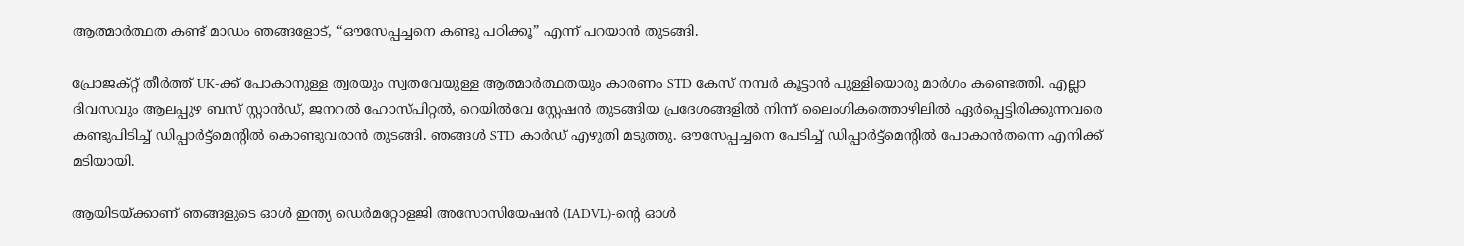ആത്മാർത്ഥത കണ്ട് മാഡം ഞങ്ങളോട്, “ഔസേപ്പച്ചനെ കണ്ടു പഠിക്കൂ” എന്ന് പറയാൻ തുടങ്ങി.

പ്രോജക്റ്റ് തീർത്ത് UK-ക്ക് പോകാനുള്ള ത്വരയും സ്വതവേയുള്ള ആത്മാർത്ഥതയും കാരണം STD കേസ് നമ്പർ കൂട്ടാൻ പുള്ളിയൊരു മാർഗം കണ്ടെത്തി. എല്ലാ ദിവസവും ആലപ്പുഴ ബസ് സ്റ്റാൻഡ്, ജനറൽ ഹോസ്പിറ്റൽ, റെയിൽവേ സ്റ്റേഷൻ തുടങ്ങിയ പ്രദേശങ്ങളിൽ നിന്ന് ലൈംഗികത്തൊഴിലിൽ ഏർപ്പെട്ടിരിക്കുന്നവരെ കണ്ടുപിടിച്ച് ഡിപ്പാർട്ട്മെന്റിൽ കൊണ്ടുവരാൻ തുടങ്ങി. ഞങ്ങൾ STD കാർഡ് എഴുതി മടുത്തു. ഔസേപ്പച്ചനെ പേടിച്ച് ഡിപ്പാർട്ട്മെന്റിൽ പോകാൻതന്നെ എനിക്ക് മടിയായി.

ആയിടയ്ക്കാണ് ഞങ്ങളുടെ ഓൾ ഇന്ത്യ ഡെർമറ്റോളജി അസോസിയേഷൻ (IADVL)-ന്റെ ഓൾ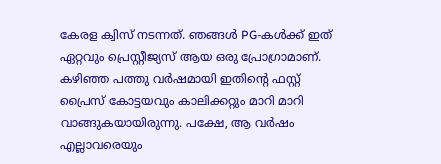കേരള ക്വിസ് നടന്നത്. ഞങ്ങൾ PG-കൾക്ക് ഇത് ഏറ്റവും പ്രെസ്റ്റീജ്യസ് ആയ ഒരു പ്രോഗ്രാമാണ്. കഴിഞ്ഞ പത്തു വർഷമായി ഇതിന്റെ ഫസ്റ്റ് പ്രൈസ് കോട്ടയവും കാലിക്കറ്റും മാറി മാറി വാങ്ങുകയായിരുന്നു. പക്ഷേ, ആ വർഷം എല്ലാവരെയും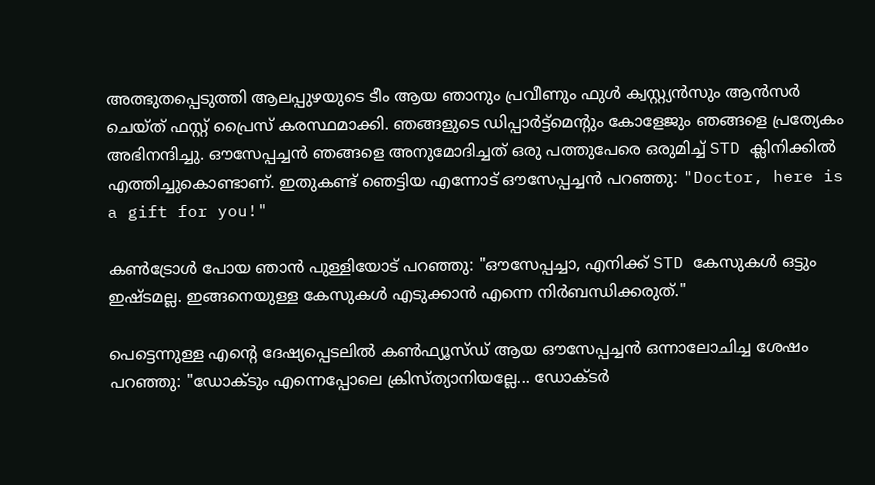അത്ഭുതപ്പെടുത്തി ആലപ്പുഴയുടെ ടീം ആയ ഞാനും പ്രവീണും ഫുൾ ക്വസ്റ്റ്യൻസും ആൻസർ ചെയ്ത് ഫസ്റ്റ് പ്രൈസ് കരസ്ഥമാക്കി. ഞങ്ങളുടെ ഡിപ്പാർട്ട്മെന്റും കോളേജും ഞങ്ങളെ പ്രത്യേകം അഭിനന്ദിച്ചു. ഔസേപ്പച്ചൻ ഞങ്ങളെ അനുമോദിച്ചത് ഒരു പത്തുപേരെ ഒരുമിച്ച് STD ക്ലിനിക്കിൽ എത്തിച്ചുകൊണ്ടാണ്. ഇതുകണ്ട് ഞെട്ടിയ എന്നോട് ഔസേപ്പച്ചൻ പറഞ്ഞു: "Doctor, here is a gift for you!"

കൺട്രോൾ പോയ ഞാൻ പുള്ളിയോട് പറഞ്ഞു: "ഔസേപ്പച്ചാ, എനിക്ക് STD കേസുകൾ ഒട്ടും ഇഷ്ടമല്ല. ഇങ്ങനെയുള്ള കേസുകൾ എടുക്കാൻ എന്നെ നിർബന്ധിക്കരുത്."

പെട്ടെന്നുള്ള എന്റെ ദേഷ്യപ്പെടലിൽ കൺഫ്യൂസ്ഡ് ആയ ഔസേപ്പച്ചൻ ഒന്നാലോചിച്ച ശേഷം പറഞ്ഞു: "ഡോക്ടും എന്നെപ്പോലെ ക്രിസ്ത്യാനിയല്ലേ... ഡോക്ടർ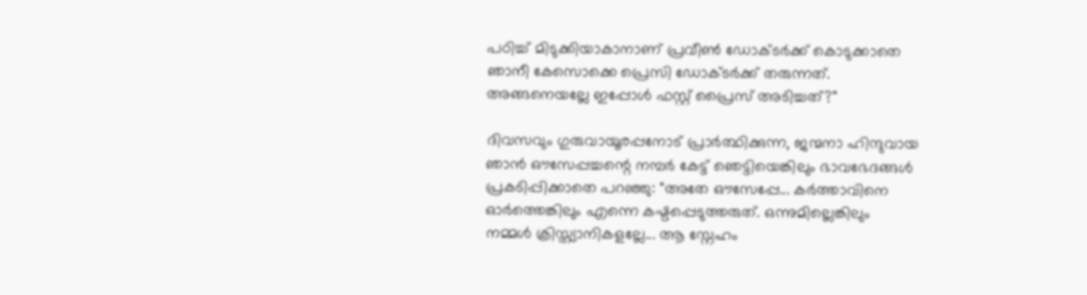പഠിച്ച് മിടുക്കിയാകാനാണ് പ്രവീൺ ഡോക്ടർക്ക് കൊടുക്കാതെ ഞാനീ കേസൊക്കെ പ്രെസി ഡോക്ടർക്ക് തരുന്നത്. അങ്ങനെയല്ലേ ഇപ്പോൾ ഫസ്റ്റ് പ്രൈസ് അടിച്ചത്?"

ദിവസവും ഗുരുവായൂരപ്പനോട് പ്രാർത്ഥിക്കുന്ന, ജന്മനാ ഹിന്ദുവായ ഞാൻ ഔസേപ്പച്ചന്റെ നമ്പർ കേട്ട് ഞെട്ടിയെങ്കിലും ഭാവഭേദങ്ങൾ പ്രകടിപ്പിക്കാതെ പറഞ്ഞു: "അതേ ഔസേപ്പേ... കർത്താവിനെ ഓർത്തെങ്കിലും എന്നെ കഷ്ടപ്പെടുത്തരുത്. ഒന്നുമില്ലെങ്കിലും നമ്മൾ ക്രിസ്ത്യാനികളല്ലേ... ആ സ്നേഹം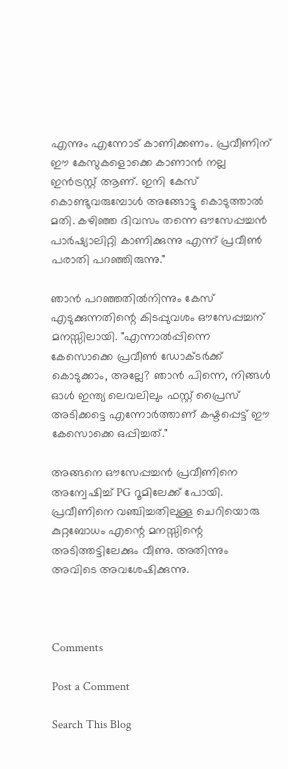എന്നും എന്നോട് കാണിക്കണം. പ്രവീണിന് ഈ കേസുകളൊക്കെ കാണാൻ നല്ല ഇൻട്രസ്റ്റ് ആണ്. ഇനി കേസ് കൊണ്ടുവരുമ്പോൾ അങ്ങോട്ടു കൊടുത്താൽ മതി. കഴിഞ്ഞ ദിവസം തന്നെ ഔസേപ്പച്ചൻ പാർഷ്യാലിറ്റി കാണിക്കുന്നു എന്ന് പ്രവീൺ പരാതി പറഞ്ഞിരുന്നു."

ഞാൻ പറഞ്ഞതിൽനിന്നും കേസ് എടുക്കുന്നതിന്റെ കിടപ്പുവശം ഔസേപ്പച്ചന് മനസ്സിലായി. "എന്നാൽപ്പിന്നെ കേസൊക്കെ പ്രവീൺ ഡോക്ടർക്ക് കൊടുക്കാം, അല്ലേ? ഞാൻ പിന്നെ, നിങ്ങൾ ഓൾ ഇന്ത്യ ലെവലിലും ഫസ്റ്റ് പ്രൈസ് അടിക്കട്ടെ എന്നോർത്താണ് കഷ്ടപ്പെട്ട് ഈ കേസൊക്കെ ഒപ്പിച്ചത്."

അങ്ങനെ ഔസേപ്പച്ചൻ പ്രവീണിനെ അന്വേഷിച്ച് PG റൂമിലേക്ക് പോയി. പ്രവീണിനെ വഞ്ചിച്ചതിലുള്ള ചെറിയൊരു കുറ്റബോധം എന്റെ മനസ്സിന്റെ അടിത്തട്ടിലേക്കും വീണു. അതിന്നും അവിടെ അവശേഷിക്കുന്നു.



Comments

Post a Comment

Search This Blog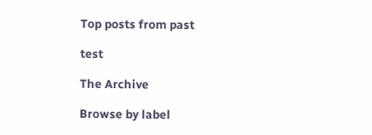Top posts from past

test

The Archive

Browse by label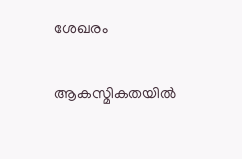ശേഖരം

ആകസ്മികതയിൽ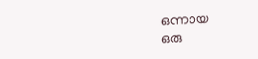ഒന്നായ
ഒരു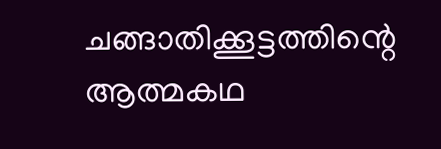ചങ്ങാതിക്കൂട്ടത്തിന്റെ
ആത്മകഥ